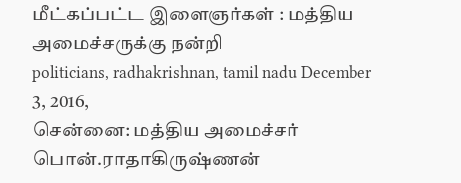மீட்கப்பட்ட இளைஞர்கள் : மத்திய அமைச்சருக்கு நன்றி
politicians, radhakrishnan, tamil nadu December 3, 2016,
சென்னை: மத்திய அமைச்சர் பொன்.ராதாகிருஷ்ணன்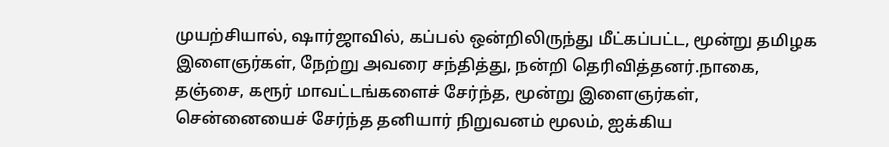முயற்சியால், ஷார்ஜாவில், கப்பல் ஒன்றிலிருந்து மீட்கப்பட்ட, மூன்று தமிழக இளைஞர்கள், நேற்று அவரை சந்தித்து, நன்றி தெரிவித்தனர்.நாகை, தஞ்சை, கரூர் மாவட்டங்களைச் சேர்ந்த, மூன்று இளைஞர்கள், சென்னையைச் சேர்ந்த தனியார் நிறுவனம் மூலம், ஐக்கிய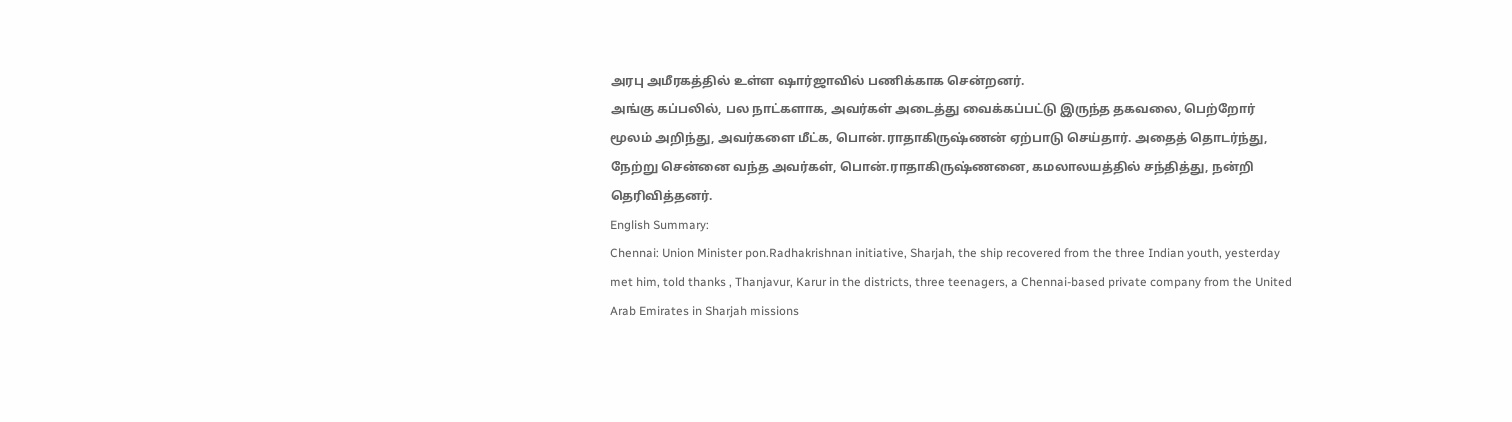அரபு அமீரகத்தில் உள்ள ஷார்ஜாவில் பணிக்காக சென்றனர்.
அங்கு கப்பலில், பல நாட்களாக, அவர்கள் அடைத்து வைக்கப்பட்டு இருந்த தகவலை, பெற்றோர் மூலம் அறிந்து, அவர்களை மீட்க, பொன்.ராதாகிருஷ்ணன் ஏற்பாடு செய்தார். அதைத் தொடர்ந்து, நேற்று சென்னை வந்த அவர்கள், பொன்.ராதாகிருஷ்ணனை, கமலாலயத்தில் சந்தித்து, நன்றி தெரிவித்தனர்.
English Summary:
Chennai: Union Minister pon.Radhakrishnan initiative, Sharjah, the ship recovered from the three Indian youth, yesterday met him, told thanks , Thanjavur, Karur in the districts, three teenagers, a Chennai-based private company from the United Arab Emirates in Sharjah missions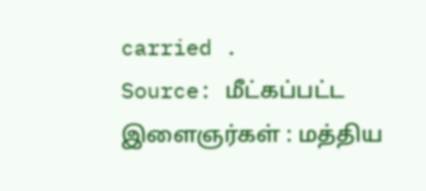carried .
Source: மீட்கப்பட்ட இளைஞர்கள் : மத்திய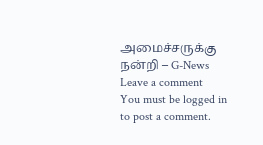அமைச்சருக்கு நன்றி – G-News
Leave a comment
You must be logged in to post a comment.